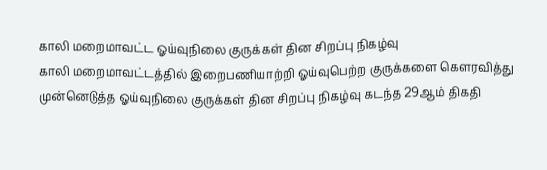காலி மறைமாவட்ட ஓய்வுநிலை குருக்கள் தின சிறப்பு நிகழ்வு
காலி மறைமாவட்டத்தில் இறைபணியாற்றி ஓய்வுபெற்ற குருக்களை கௌரவித்து முன்னெடுத்த ஓய்வுநிலை குருக்கள் தின சிறப்பு நிகழ்வு கடந்த 29ஆம் திகதி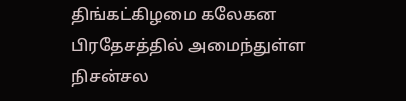திங்கட்கிழமை கலேகன பிரதேசத்தில் அமைந்துள்ள நிசன்சல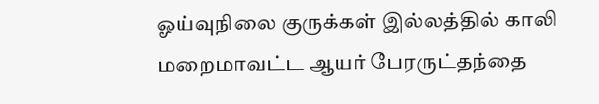ஓய்வுநிலை குருக்கள் இல்லத்தில் காலி மறைமாவட்ட ஆயர் பேரருட்தந்தை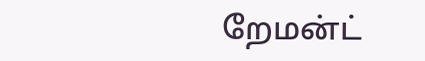றேமன்ட்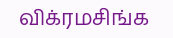விக்ரமசிங்க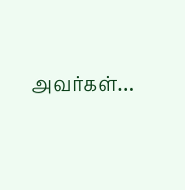அவர்கள்…